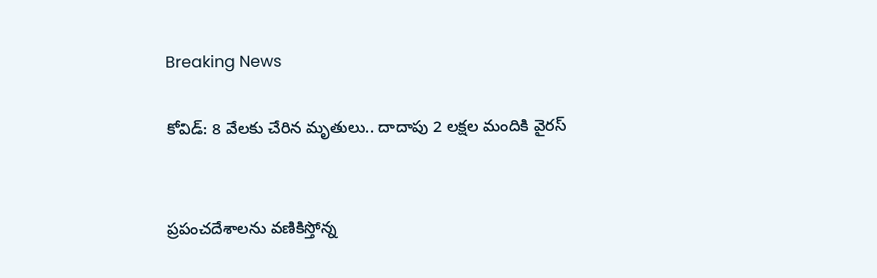Breaking News

కోవిడ్: 8 వేలకు చేరిన మృతులు.. దాదాపు 2 లక్షల మందికి వైరస్


ప్రపంచదేశాలను వణికిస్తోన్న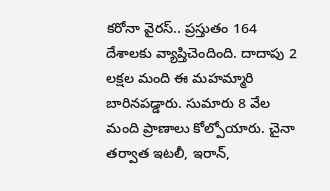కరోనా వైరస్‌.. ప్రస్తుతం 164 దేశాలకు వ్యాప్తిచెందింది. దాదాపు 2 లక్షల మంది ఈ మహమ్మారి బారినపడ్డారు. సుమారు 8 వేల మంది ప్రాణాలు కోల్పోయారు. చైనా తర్వాత ఇటలీ, ఇరాన్,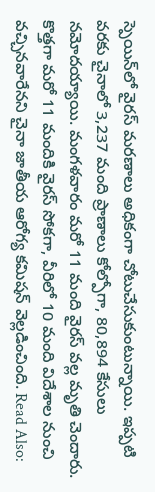స్పెయిన్‌లో వైరస్ మరణాలు అధికంగా చోటుచేసుకుంటున్నాయి. ఇప్పటి వరకు చైనాలో 3,237 మంది ప్రాణాలు కోల్పోగా, 80,894 కేసులు నమోదయ్యాయి. మంగళవారం మరో 11 మంది వైరస్ వల్ల మృతి చెందారు. కొత్తగా మరో 11 మందికి వైరస్ సోకగా, వీరిలో 10 మంది విదేశాల నుంచి వచ్చినవారేనని చైనా జాతీయ ఆరోగ్య కమిషన్ వెల్లడించింది. Read Also: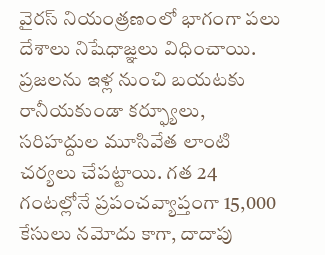వైరస్ నియంత్రణంలో భాగంగా పలు దేశాలు నిషేధాజ్ఞలు విధించాయి. ప్రజలను ఇళ్ల నుంచి బయటకు రానీయకుండా కర్ఫ్యూలు, సరిహద్దుల మూసివేత లాంటి చర్యలు చేపట్టాయి. గత 24 గంటల్లోనే ప్రపంచవ్యాప్తంగా 15,000 కేసులు నమోదు కాగా, దాదాపు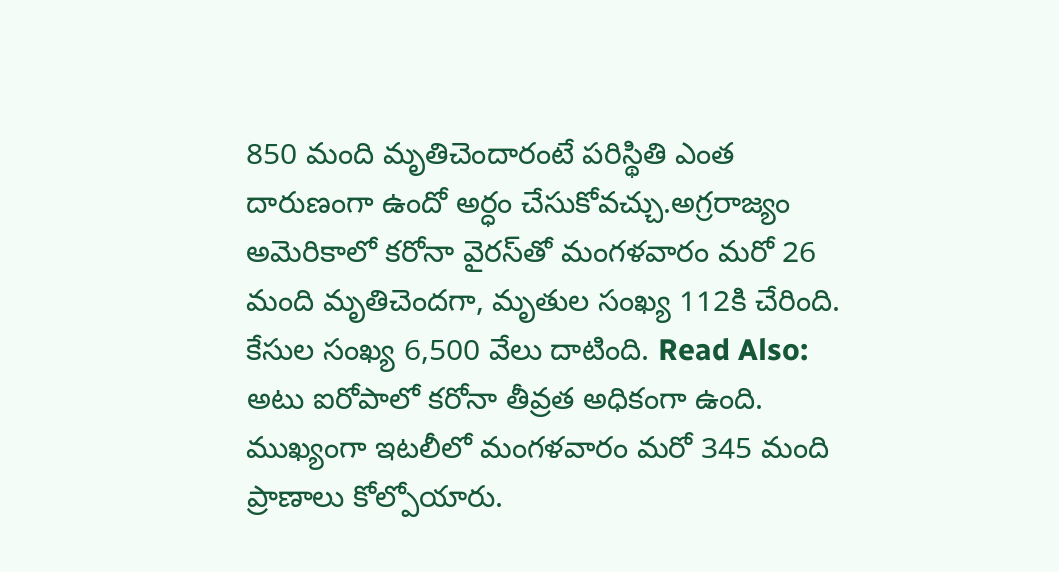850 మంది మృతిచెందారంటే పరిస్థితి ఎంత దారుణంగా ఉందో అర్ధం చేసుకోవచ్చు.అగ్రరాజ్యం అమెరికాలో కరోనా వైరస్‌తో మంగళవారం మరో 26 మంది మృతిచెందగా, మృతుల సంఖ్య 112కి చేరింది. కేసుల సంఖ్య 6,500 వేలు దాటింది. Read Also: అటు ఐరోపాలో కరోనా తీవ్రత అధికంగా ఉంది. ముఖ్యంగా ఇటలీలో మంగళవారం మరో 345 మంది ప్రాణాలు కోల్పోయారు.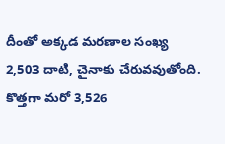దీంతో అక్కడ మరణాల సంఖ్య 2,503 దాటి, చైనాకు చేరువవుతోంది. కొత్తగా మరో 3,526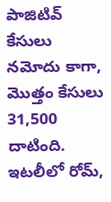పాజిటివ్‌ కేసులు నమోదు కాగా, మొత్తం కేసులు 31,500 దాటింది. ఇటలీలో రోమ్‌,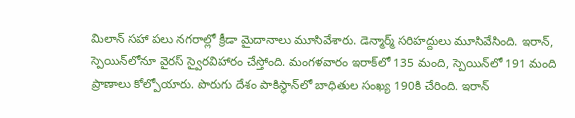మిలాన్‌ సహా పలు నగరాల్లో క్రీడా మైదానాలు మూసివేశారు. డెన్మార్మ్‌ సరిహద్దులు మూసివేసింది. ఇరాన్, స్పెయిన్‌లోనూ వైరస్ స్వైరవిహారం చేస్తోంది. మంగళవారం ఇరాక్‌లో 135 మంది, స్పెయిన్‌లో 191 మంది ప్రాణాలు కోల్పోయారు. పొరుగు దేశం పాకిస్థాన్‌లో బాధితుల సంఖ్య 190కి చేరింది. ఇరాన్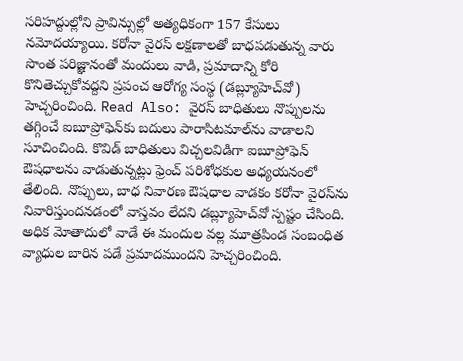సరిహద్దుల్లోని ప్రావిన్సుల్లో అత్యధికంగా 157 కేసులు నమోదయ్యాయి. కరోనా వైరస్‌ లక్షణాలతో బాధపడుతున్న వారు సొంత పరిజ్ఞానంతో మందులు వాడి, ప్రమాదాన్ని కోరి కొనితెచ్చుకోవద్దని ప్రపంచ ఆరోగ్య సంస్థ (డబ్ల్యూహెచ్‌వో) హెచ్చరించింది. Read Also: వైరస్‌ బాధితులు నొప్పులను తగ్గించే ఐబూప్రోఫెన్‌‌కు బదులు పారాసిటమాల్‌ను వాడాలని సూచించింది. కొవిడ్‌ బాధితులు విచ్చలవిడిగా ఐబూప్రోఫెన్‌ ఔషధాలను వాడుతున్నట్లు ఫ్రెంచ్‌ పరిశోధకుల అధ్యయనంలో తేలింది. నొప్పులు, బాధ నివారణ ఔషధాల వాడకం కరోనా వైరస్‌ను నివారిస్తుందనడంలో వాస్తవం లేదని డబ్ల్యూహెచ్‌వో స్పష్టం చేసింది. అధిక మోతాదులో వాడే ఈ మందుల వల్ల మూత్రపిండ సంబంధిత వ్యాధుల బారిన పడే ప్రమాదముందని హెచ్చరించింది.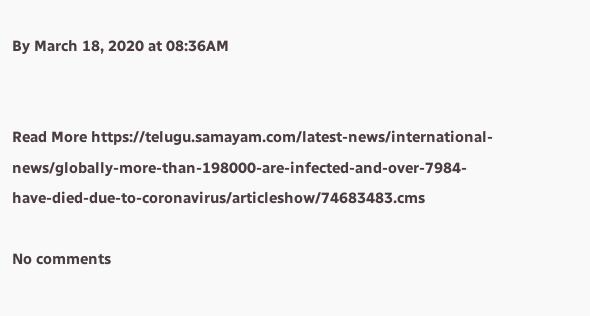By March 18, 2020 at 08:36AM


Read More https://telugu.samayam.com/latest-news/international-news/globally-more-than-198000-are-infected-and-over-7984-have-died-due-to-coronavirus/articleshow/74683483.cms

No comments